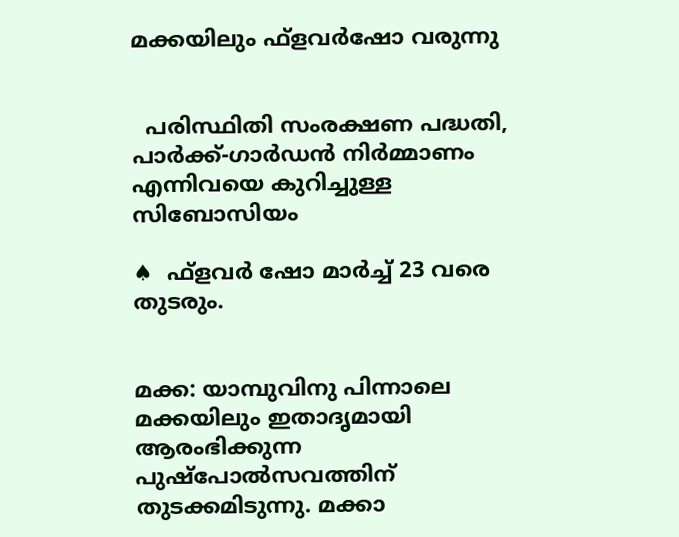മക്കയിലും ഫ്‌ളവര്‍ഷോ വരുന്നു


  പരിസ്ഥിതി സംരക്ഷണ പദ്ധതി, പാര്‍ക്ക്-ഗാര്‍ഡന്‍ നിര്‍മ്മാണം എന്നിവയെ കുറിച്ചുള്ള സിബോസിയം

♠  ഫ്‌ളവര്‍ ഷോ മാര്‍ച്ച് 23 വരെ തുടരും.


മക്ക: യാമ്പുവിനു പിന്നാലെ മക്കയിലും ഇതാദൃമായി ആരംഭിക്കുന്ന പുഷ്‌പോല്‍സവത്തിന് തുടക്കമിടുന്നു. മക്കാ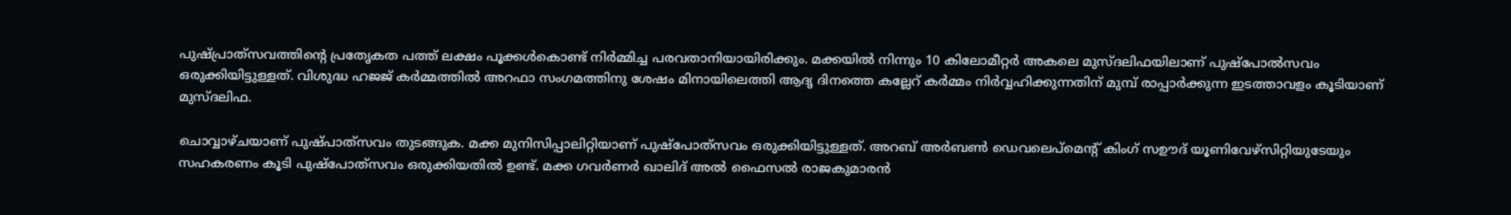പുഷ്പ്രാത്‌സവത്തിന്റെ പ്രതേൃകത പത്ത് ലക്ഷം പൂക്കള്‍കൊണ്ട് നിര്‍മ്മിച്ച പരവതാനിയായിരിക്കും. മക്കയില്‍ നിന്നും 10 കിലോമീറ്റര്‍ അകലെ മുസ്ദലിഫയിലാണ് പുഷ്‌പോല്‍സവം ഒരുക്കിയിട്ടുള്ളത്. വിശുദ്ധ ഹജജ് കര്‍മ്മത്തില്‍ അറഫാ സംഗമത്തിനു ശേഷം മിനായിലെത്തി ആദൃ ദിനത്തെ കല്ലേറ് കര്‍മ്മം നിര്‍വ്വഹിക്കുന്നതിന് മുമ്പ് രാപ്പാര്‍ക്കുന്ന ഇടത്താവളം കൂടിയാണ് മുസ്ദലിഫ.

ചൊവ്വാഴ്ചയാണ് പുഷ്പാത്‌സവം തുടങ്ങുക. മക്ക മുനിസിപ്പാലിറ്റിയാണ് പുഷ്‌പോത്‌സവം ഒരുക്കിയിട്ടുള്ളത്. അറബ് അര്‍ബണ്‍ ഡെവലെപ്‌മെന്റ് കിംഗ് സഊദ് യൂണിവേഴ്‌സിറ്റിയുടേയും സഹകരണം കൂടി പുഷ്‌പോത്‌സവം ഒരുക്കിയതില്‍ ഉണ്ട്. മക്ക ഗവര്‍ണര്‍ ഖാലിദ് അല്‍ ഫൈസല്‍ രാജകുമാരന്‍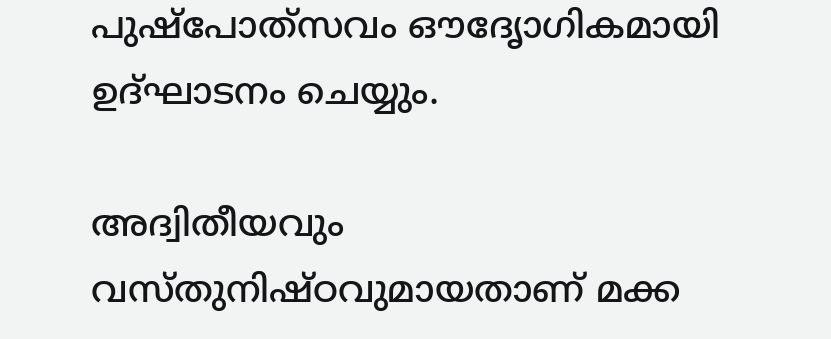പുഷ്‌പോത്‌സവം ഔദേൃാഗികമായി ഉദ്ഘാടനം ചെയ്യും.

അദ്വിതീയവും വസ്തുനിഷ്ഠവുമായതാണ് മക്ക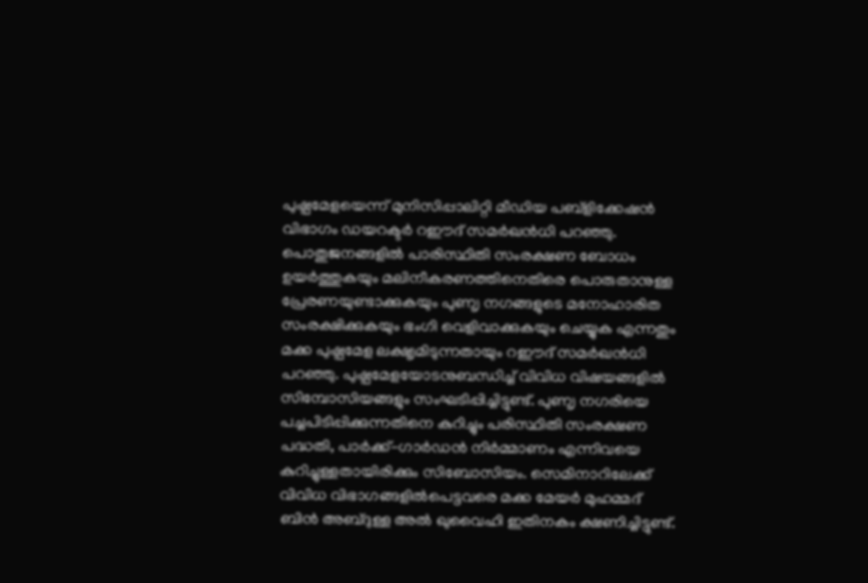പുഷ്പമേളയെന്ന് മുനിസിപ്പാലിറ്റി മീഡിയ പബ്‌ളിക്കേഷന്‍ വിഭാഗം ഡയറക്ടര്‍ റഈദ് സമര്‍ഖന്‍ധി പറഞ്ഞു.
പൊതുജനങ്ങളില്‍ പാരിസ്ഥിതി സംരക്ഷണ ബോധം ഉയര്‍ത്തുകയും മലിനീകരണത്തിനെതിരെ പൊരുതാനുള്ള പ്രേരണയുണ്ടാക്കുകയും പുണൃ നഗങ്ങളുടെ മനോഹാരിത സംരക്ഷിക്കുകയും ഭംഗി വെളിവാക്കുകയും ചെയ്യുക എന്നതും മക്ക പുഷ്പമേള ലക്ഷൃമിടുന്നതായും റഈദ് സമര്‍ഖന്‍ധി പറഞ്ഞു. പുഷ്പമേളയോടനുബന്ധിച്ച് വിവിധ വിഷയങ്ങളില്‍ സിമ്പോസിയങ്ങളും സംഘടിപ്പിച്ചിട്ടുണ്ട്. പുണൃ നഗരിയെ പച്ചപിടിപ്പിക്കുന്നതിനെ കുറിച്ചും പരിസ്ഥിതി സംരക്ഷണ പദ്ധതി, പാര്‍ക്ക്-ഗാര്‍ഡന്‍ നിര്‍മ്മാണം എന്നിവയെ കുറിച്ചുള്ളതായിരിക്കും സിബോസിയം. സെമിനാറിലേക്ക് വിവിധ വിഭാഗങ്ങളില്‍പെട്ടവരെ മക്ക മേയര്‍ മുഹമ്മദ് ബിന്‍ അബ്ദുള്ള അല്‍ ഖുവൈഹി ഇതിനകം ക്ഷണിച്ചിട്ടുണ്ട്.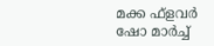മക്ക ഫ്‌ളവര്‍ ഷോ മാര്‍ച്ച്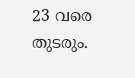23 വരെ തുടരും.